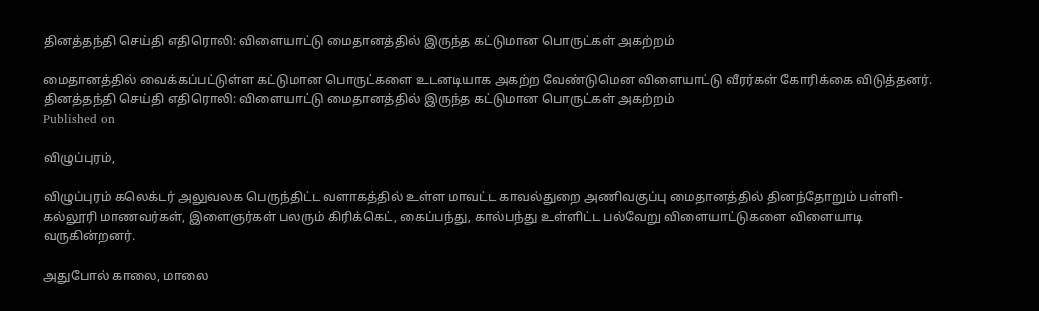தினத்தந்தி செய்தி எதிரொலி: விளையாட்டு மைதானத்தில் இருந்த கட்டுமான பொருட்கள் அகற்றம்

மைதானத்தில் வைக்கப்பட்டுள்ள கட்டுமான பொருட்களை உடனடியாக அகற்ற வேண்டுமென விளையாட்டு வீரர்கள் கோரிக்கை விடுத்தனர்.
தினத்தந்தி செய்தி எதிரொலி: விளையாட்டு மைதானத்தில் இருந்த கட்டுமான பொருட்கள் அகற்றம்
Published on

விழுப்புரம்,

விழுப்புரம் கலெக்டர் அலுவலக பெருந்திட்ட வளாகத்தில் உள்ள மாவட்ட காவல்துறை அணிவகுப்பு மைதானத்தில் தினந்தோறும் பள்ளி- கல்லூரி மாணவர்கள், இளைஞர்கள் பலரும் கிரிக்கெட், கைப்பந்து, கால்பந்து உள்ளிட்ட பல்வேறு விளையாட்டுகளை விளையாடி வருகின்றனர்.

அதுபோல் காலை, மாலை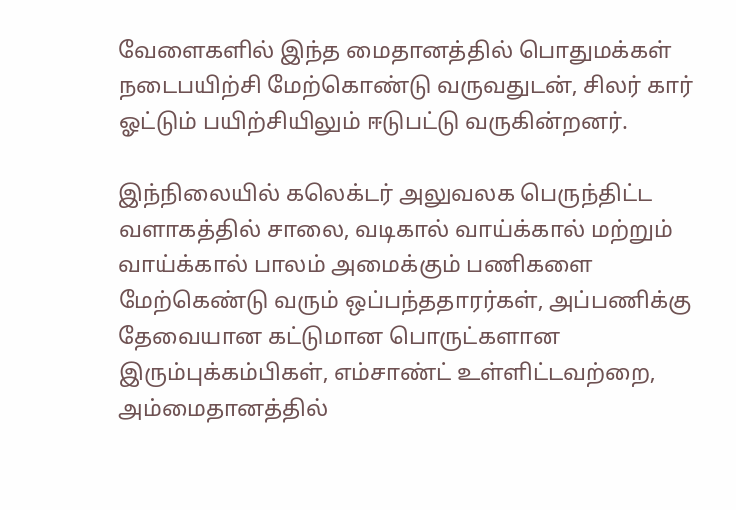வேளைகளில் இந்த மைதானத்தில் பொதுமக்கள் நடைபயிற்சி மேற்கொண்டு வருவதுடன், சிலர் கார் ஓட்டும் பயிற்சியிலும் ஈடுபட்டு வருகின்றனர்.

இந்நிலையில் கலெக்டர் அலுவலக பெருந்திட்ட வளாகத்தில் சாலை, வடிகால் வாய்க்கால் மற்றும் வாய்க்கால் பாலம் அமைக்கும் பணிகளை மேற்கெண்டு வரும் ஒப்பந்ததாரர்கள், அப்பணிக்கு தேவையான கட்டுமான பொருட்களான இரும்புக்கம்பிகள், எம்சாண்ட் உள்ளிட்டவற்றை, அம்மைதானத்தில்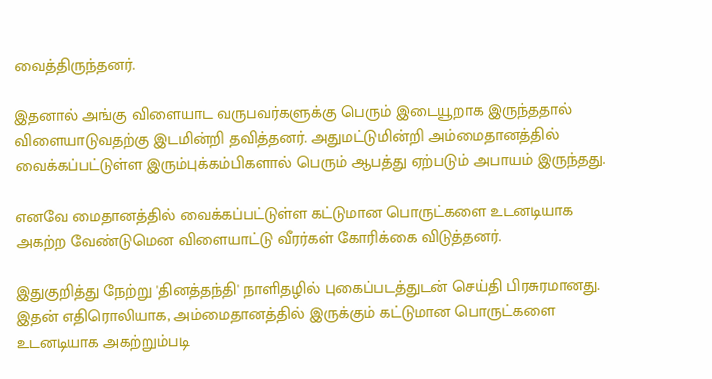வைத்திருந்தனர்.

இதனால் அங்கு விளையாட வருபவர்களுக்கு பெரும் இடையூறாக இருந்ததால் விளையாடுவதற்கு இடமின்றி தவித்தனர். அதுமட்டுமின்றி அம்மைதானத்தில் வைக்கப்பட்டுள்ள இரும்புக்கம்பிகளால் பெரும் ஆபத்து ஏற்படும் அபாயம் இருந்தது.

எனவே மைதானத்தில் வைக்கப்பட்டுள்ள கட்டுமான பொருட்களை உடனடியாக அகற்ற வேண்டுமென விளையாட்டு வீரர்கள் கோரிக்கை விடுத்தனர்.

இதுகுறித்து நேற்று 'தினத்தந்தி' நாளிதழில் புகைப்படத்துடன் செய்தி பிரசுரமானது. இதன் எதிரொலியாக, அம்மைதானத்தில் இருக்கும் கட்டுமான பொருட்களை உடனடியாக அகற்றும்படி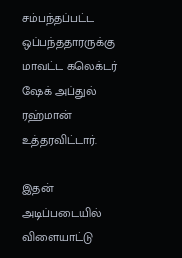சம்பந்தப்பட்ட ஒப்பந்ததாரருக்கு மாவட்ட கலெக்டர் ஷேக் அப்துல் ரஹ்மான் உத்தரவிட்டார்.

இதன் அடிப்படையில் விளையாட்டு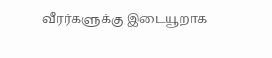வீரர்களுக்கு இடையூறாக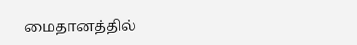மைதானத்தில்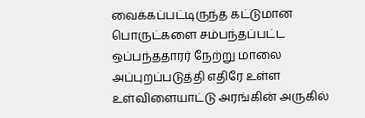வைக்கப்பட்டிருந்த கட்டுமான பொருட்களை சம்பந்தப்பட்ட ஒப்பந்ததாரர் நேற்று மாலை அப்புறப்படுத்தி எதிரே உள்ள உள்விளையாட்டு அரங்கின் அருகில்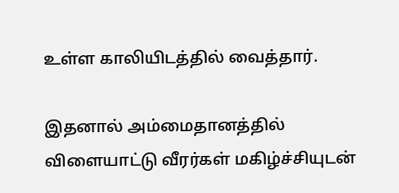உள்ள காலியிடத்தில் வைத்தார்.

இதனால் அம்மைதானத்தில் விளையாட்டு வீரர்கள் மகிழ்ச்சியுடன்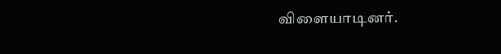விளையாடினர்.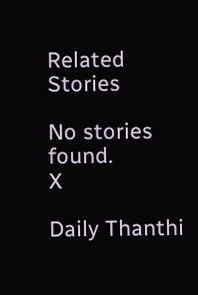Related Stories

No stories found.
X

Daily Thanthi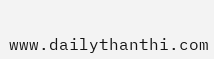www.dailythanthi.com